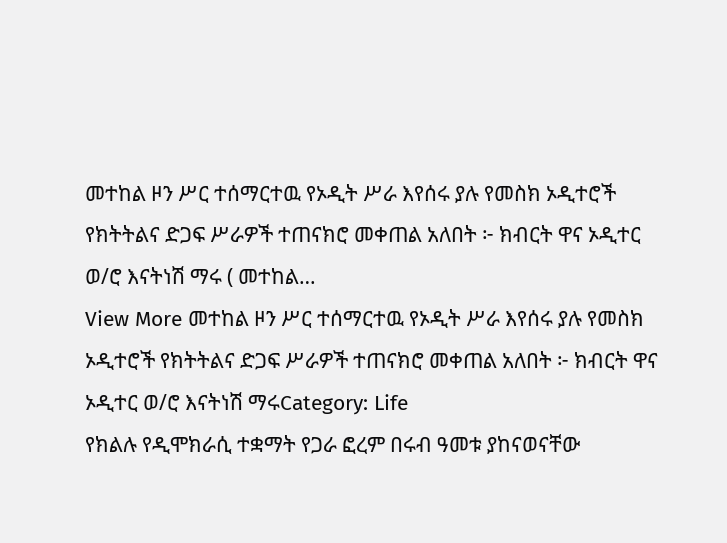መተከል ዞን ሥር ተሰማርተዉ የኦዲት ሥራ እየሰሩ ያሉ የመስክ ኦዲተሮች የክትትልና ድጋፍ ሥራዎች ተጠናክሮ መቀጠል አለበት ፦ ክብርት ዋና ኦዲተር ወ/ሮ እናትነሽ ማሩ ( መተከል…
View More መተከል ዞን ሥር ተሰማርተዉ የኦዲት ሥራ እየሰሩ ያሉ የመስክ ኦዲተሮች የክትትልና ድጋፍ ሥራዎች ተጠናክሮ መቀጠል አለበት ፦ ክብርት ዋና ኦዲተር ወ/ሮ እናትነሽ ማሩCategory: Life
የክልሉ የዲሞክራሲ ተቋማት የጋራ ፎረም በሩብ ዓመቱ ያከናወናቸው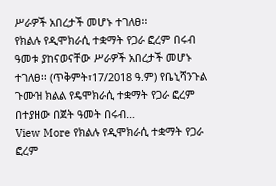ሥራዎች አበረታች መሆኑ ተገለፀ፡፡
የክልሉ የዲሞክራሲ ተቋማት የጋራ ፎረም በሩብ ዓመቱ ያከናወናቸው ሥራዎች አበረታች መሆኑ ተገለፀ፡፡ (ጥቅምት፣17/2018 ዓ.ም) የቤኒሻንጉል ጉሙዝ ክልል የዴሞክራሲ ተቋማት የጋራ ፎረም በተያዘው በጀት ዓመት በሩብ…
View More የክልሉ የዲሞክራሲ ተቋማት የጋራ ፎረም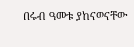በሩብ ዓመቱ ያከናወናቸው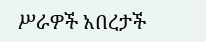ሥራዎች አበረታች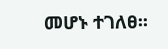መሆኑ ተገለፀ፡፡